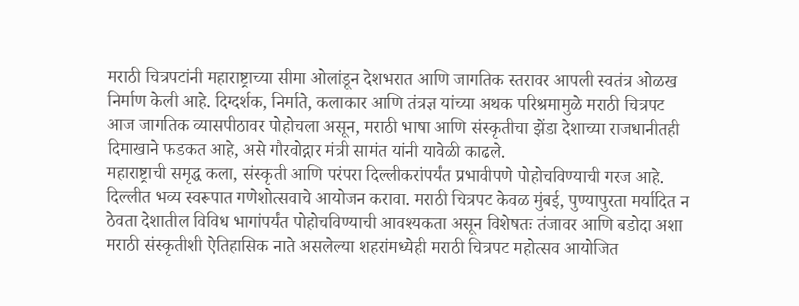मराठी चित्रपटांनी महाराष्ट्राच्या सीमा ओलांडून देशभरात आणि जागतिक स्तरावर आपली स्वतंत्र ओळख निर्माण केली आहे. दिग्दर्शक, निर्माते, कलाकार आणि तंत्रज्ञ यांच्या अथक परिश्रमामुळे मराठी चित्रपट आज जागतिक व्यासपीठावर पोहोचला असून, मराठी भाषा आणि संस्कृतीचा झेंडा देशाच्या राजधानीतही दिमाखाने फडकत आहे, असे गौरवोद्गार मंत्री सामंत यांनी यावेळी काढले.
महाराष्ट्राची समृद्ध कला, संस्कृती आणि परंपरा दिल्लीकरांपर्यंत प्रभावीपणे पोहोचविण्याची गरज आहे. दिल्लीत भव्य स्वरूपात गणेशोत्सवाचे आयोजन करावा. मराठी चित्रपट केवळ मुंबई, पुण्यापुरता मर्यादित न ठेवता देशातील विविध भागांपर्यंत पोहोचविण्याची आवश्यकता असून विशेषतः तंजावर आणि बडोदा अशा मराठी संस्कृतीशी ऐतिहासिक नाते असलेल्या शहरांमध्येही मराठी चित्रपट महोत्सव आयोजित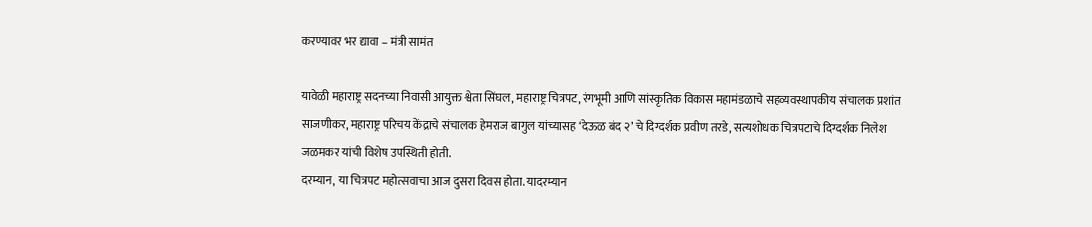करण्यावर भर द्यावा – मंत्री सामंत

यावेळी महाराष्ट्र सदनच्या निवासी आयुक्त श्वेता सिंघल, महाराष्ट्र चित्रपट, रंगभूमी आणि सांस्कृतिक विकास महामंडळाचे सहव्यवस्थापकीय संचालक प्रशांत साजणीकर, महाराष्ट्र परिचय केंद्राचे संचालक हेमराज बागुल यांच्यासह ‘देऊळ बंद २’ चे दिग्दर्शक प्रवीण तरडे, सत्यशोधक चित्रपटाचे दिग्दर्शक निलेश जळमकर यांची विशेष उपस्थिती होती.
दरम्यान, या चित्रपट महोत्सवाचा आज दुसरा दिवस होता. यादरम्यान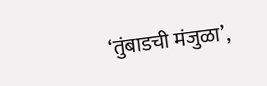‘तुंबाडची मंजुळा’,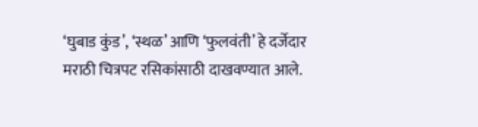‘घुबाड कुंड’, ‘स्थळ’ आणि ‘फुलवंती’ हे दर्जेदार मराठी चित्रपट रसिकांसाठी दाखवण्यात आले.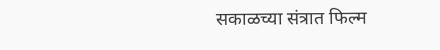सकाळच्या संत्रात फिल्म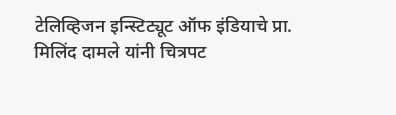टेलिव्हिजन इन्स्टिट्यूट ऑफ इंडियाचे प्रा. मिलिंद दामले यांनी चित्रपट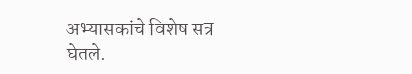अभ्यासकांचे विशेष सत्र घेतले.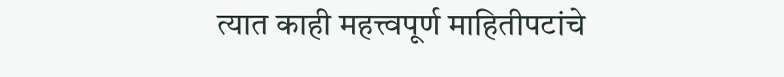त्यात काही महत्त्वपूर्ण माहितीपटांचे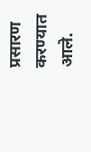प्रसारण करण्यात आले.